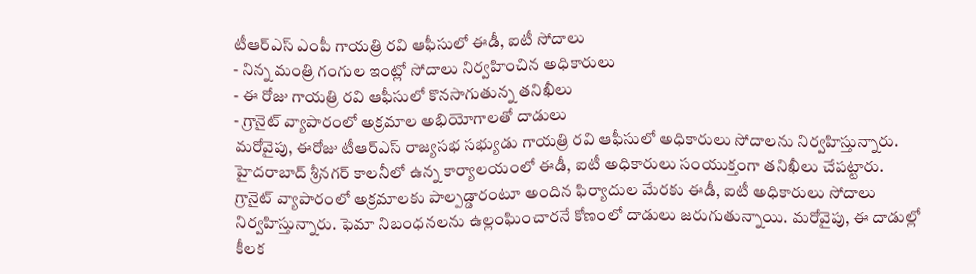టీఆర్ఎస్ ఎంపీ గాయత్రి రవి ఆఫీసులో ఈడీ, ఐటీ సోదాలు
- నిన్న మంత్రి గంగుల ఇంట్లో సోదాలు నిర్వహించిన అధికారులు
- ఈ రోజు గాయత్రి రవి ఆఫీసులో కొనసాగుతున్న తనిఖీలు
- గ్రానైట్ వ్యాపారంలో అక్రమాల అభియోగాలతో దాడులు
మరోవైపు, ఈరోజు టీఆర్ఎస్ రాజ్యసభ సభ్యుడు గాయత్రి రవి ఆఫీసులో అధికారులు సోదాలను నిర్వహిస్తున్నారు. హైదరాబాద్ శ్రీనగర్ కాలనీలో ఉన్న కార్యాలయంలో ఈడీ, ఐటీ అధికారులు సంయుక్తంగా తనిఖీలు చేపట్టారు. గ్రానైట్ వ్యాపారంలో అక్రమాలకు పాల్పడ్డారంటూ అందిన ఫిర్యాదుల మేరకు ఈడీ, ఐటీ అధికారులు సోదాలు నిర్వహిస్తున్నారు. ఫెమా నిబంధనలను ఉల్లంఘించారనే కోణంలో దాడులు జరుగుతున్నాయి. మరోవైపు, ఈ దాడుల్లో కీలక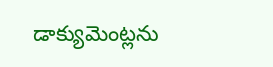డాక్యుమెంట్లను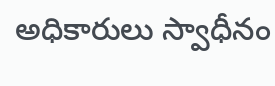అధికారులు స్వాధీనం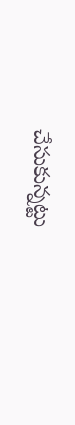చేసుకున్నట్టు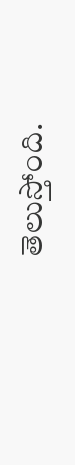తెలుస్తోంది.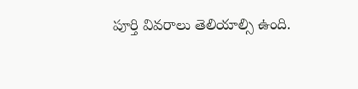పూర్తి వివరాలు తెలియాల్సి ఉంది.